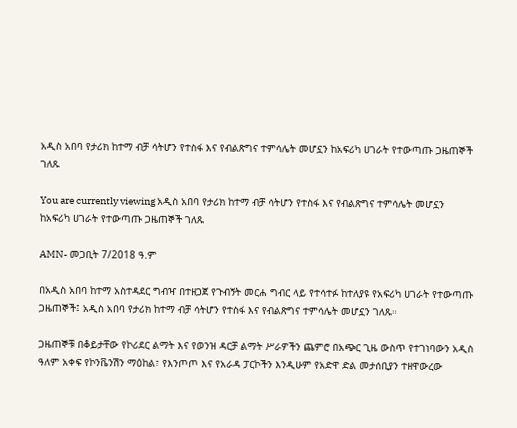አዲስ አበባ የታሪክ ከተማ ብቻ ሳትሆን የተስፋ እና የብልጽግና ተምሳሌት መሆኗን ከአፍሪካ ሀገራት የተውጣጡ ጋዜጠኞች ገለጹ

You are currently viewing አዲስ አበባ የታሪክ ከተማ ብቻ ሳትሆን የተስፋ እና የብልጽግና ተምሳሌት መሆኗን ከአፍሪካ ሀገራት የተውጣጡ ጋዜጠኞች ገለጹ

AMN- መጋቢት 7/2018 ዓ.ም

በአዲስ አበባ ከተማ አስተዳደር ግብዣ በተዘጋጀ የጉብኝት መርሐ ግብር ላይ የተሳተፉ ከተለያዩ የአፍሪካ ሀገራት የተውጣጡ ጋዜጠኞች፤ አዲስ አበባ የታሪክ ከተማ ብቻ ሳትሆን የተስፋ እና የብልጽግና ተምሳሌት መሆኗን ገለጹ።

ጋዜጠኞቹ በቆይታቸው የኮሪደር ልማት እና የወንዝ ዳርቻ ልማት ሥራዎችን ጨምሮ በአጭር ጊዜ ውስጥ የተገነባውን አዲስ ዓለም አቀፍ የኮንቬንሽን ማዕከል፣ የእንጦጦ እና የአራዳ ፓርኮችን እንዲሁም የአድዋ ድል መታሰቢያን ተዘዋውረው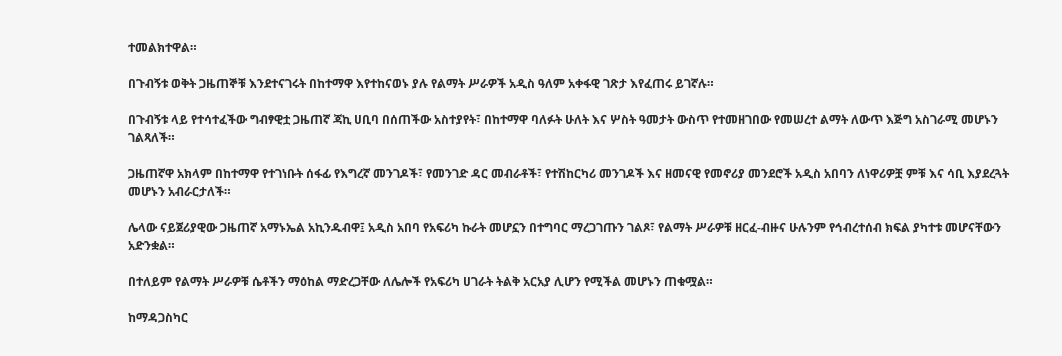ተመልክተዋል።

በጉብኝቱ ወቅት ጋዜጠኞቹ እንደተናገሩት በከተማዋ እየተከናወኑ ያሉ የልማት ሥራዎች አዲስ ዓለም አቀፋዊ ገጽታ እየፈጠሩ ይገኛሉ።

በጉብኝቱ ላይ የተሳተፈችው ግብፃዊቷ ጋዜጠኛ ጃኪ ሀቢባ በሰጠችው አስተያየት፣ በከተማዋ ባለፉት ሁለት እና ሦስት ዓመታት ውስጥ የተመዘገበው የመሠረተ ልማት ለውጥ እጅግ አስገራሚ መሆኑን ገልጻለች።

ጋዜጠኛዋ አክላም በከተማዋ የተገነቡት ሰፋፊ የእግረኛ መንገዶች፣ የመንገድ ዳር መብራቶች፣ የተሽከርካሪ መንገዶች እና ዘመናዊ የመኖሪያ መንደሮች አዲስ አበባን ለነዋሪዎቿ ምቹ እና ሳቢ እያደረጓት መሆኑን አብራርታለች።

ሌላው ናይጀሪያዊው ጋዜጠኛ አማኑኤል አኪንዱብዋ፤ አዲስ አበባ የአፍሪካ ኩራት መሆኗን በተግባር ማረጋገጡን ገልጾ፣ የልማት ሥራዎቹ ዘርፈ-ብዙና ሁሉንም የኅብረተሰብ ክፍል ያካተቱ መሆናቸውን አድንቋል።

በተለይም የልማት ሥራዎቹ ሴቶችን ማዕከል ማድረጋቸው ለሌሎች የአፍሪካ ሀገራት ትልቅ አርአያ ሊሆን የሚችል መሆኑን ጠቁሟል።

ከማዳጋስካር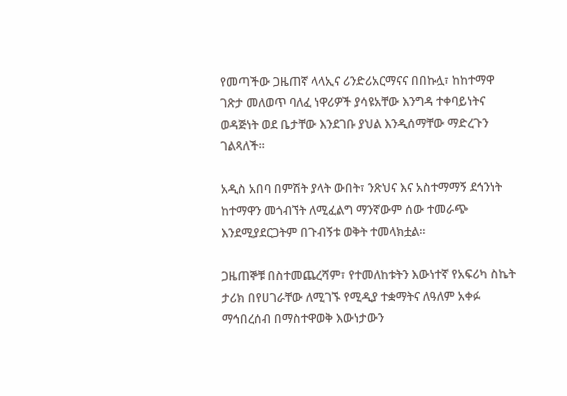የመጣችው ጋዜጠኛ ላላኢና ሪንድሪአርማናና በበኩሏ፣ ከከተማዋ ገጽታ መለወጥ ባለፈ ነዋሪዎች ያሳዩአቸው እንግዳ ተቀባይነትና ወዳጅነት ወደ ቤታቸው እንደገቡ ያህል እንዲሰማቸው ማድረጉን ገልጻለች።

አዲስ አበባ በምሽት ያላት ውበት፣ ንጽህና እና አስተማማኝ ደኅንነት ከተማዋን መጎብኘት ለሚፈልግ ማንኛውም ሰው ተመራጭ እንደሚያደርጋትም በጉብኝቱ ወቅት ተመላክቷል።

ጋዜጠኞቹ በስተመጨረሻም፣ የተመለከቱትን እውነተኛ የአፍሪካ ስኬት ታሪክ በየሀገራቸው ለሚገኙ የሚዲያ ተቋማትና ለዓለም አቀፉ ማኅበረሰብ በማስተዋወቅ እውነታውን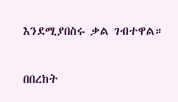እንደሚያበስሩ ቃል ገብተዋል።

በበረከት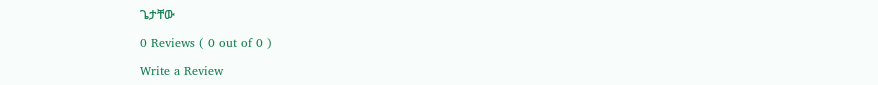ጌታቸው

0 Reviews ( 0 out of 0 )

Write a Review